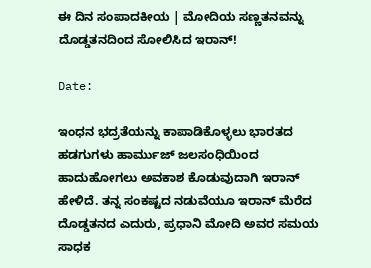ಈ ದಿನ ಸಂಪಾದಕೀಯ | ಮೋದಿಯ ಸಣ್ಣತನವನ್ನು ದೊಡ್ಡತನದಿಂದ ಸೋಲಿಸಿದ ಇರಾನ್‌!

Date:

ಇಂಧನ ಭದ್ರತೆಯನ್ನು ಕಾಪಾಡಿಕೊಳ್ಳಲು ಭಾರತದ ಹಡಗುಗಳು ಹಾರ್ಮುಜ್ ಜಲಸಂಧಿಯಿಂದ ಹಾದುಹೋಗಲು ಅವಕಾಶ ಕೊಡುವುದಾಗಿ ಇರಾನ್‌ ಹೇಳಿದೆ. ತನ್ನ ಸಂಕಷ್ಟದ ನಡುವೆಯೂ ಇರಾನ್‌ ಮೆರೆದ ದೊಡ್ಡತನದ ಎದುರು, ಪ್ರಧಾನಿ ಮೋದಿ ಅವರ ಸಮಯ ಸಾಧಕ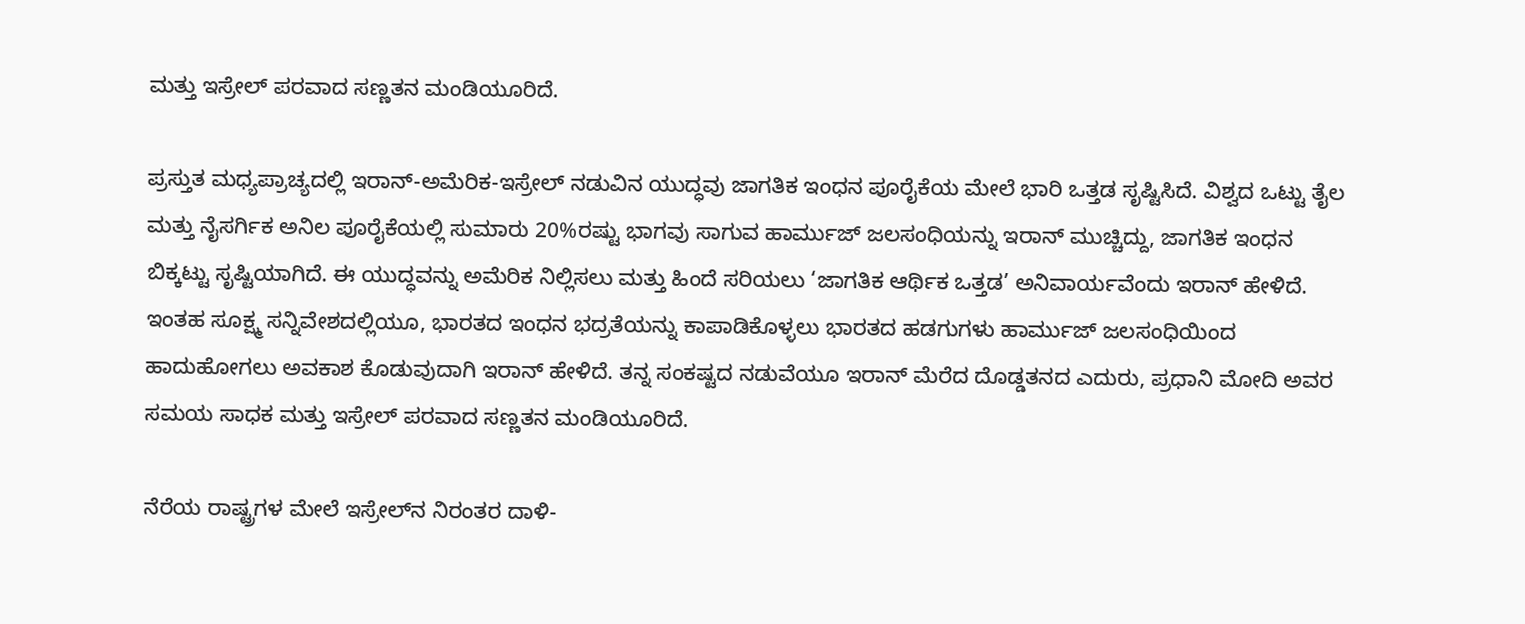ಮತ್ತು ಇಸ್ರೇಲ್‌ ಪರವಾದ ಸಣ್ಣತನ ಮಂಡಿಯೂರಿದೆ.

ಪ್ರಸ್ತುತ ಮಧ್ಯಪ್ರಾಚ್ಯದಲ್ಲಿ ಇರಾನ್-ಅಮೆರಿಕ-ಇಸ್ರೇಲ್ ನಡುವಿನ ಯುದ್ಧವು ಜಾಗತಿಕ ಇಂಧನ ಪೂರೈಕೆಯ ಮೇಲೆ ಭಾರಿ ಒತ್ತಡ ಸೃಷ್ಟಿಸಿದೆ. ವಿಶ್ವದ ಒಟ್ಟು ತೈಲ ಮತ್ತು ನೈಸರ್ಗಿಕ ಅನಿಲ ಪೂರೈಕೆಯಲ್ಲಿ ಸುಮಾರು 20%ರಷ್ಟು ಭಾಗವು ಸಾಗುವ ಹಾರ್ಮುಜ್ ಜಲಸಂಧಿಯನ್ನು ಇರಾನ್‌ ಮುಚ್ಚಿದ್ದು, ಜಾಗತಿಕ ಇಂಧನ ಬಿಕ್ಕಟ್ಟು ಸೃಷ್ಟಿಯಾಗಿದೆ. ಈ ಯುದ್ಧವನ್ನು ಅಮೆರಿಕ ನಿಲ್ಲಿಸಲು ಮತ್ತು ಹಿಂದೆ ಸರಿಯಲು ‘ಜಾಗತಿಕ ಆರ್ಥಿಕ ಒತ್ತಡ’ ಅನಿವಾರ್ಯವೆಂದು ಇರಾನ್ ಹೇಳಿದೆ. ಇಂತಹ ಸೂಕ್ಷ್ಮ ಸನ್ನಿವೇಶದಲ್ಲಿಯೂ, ಭಾರತದ ಇಂಧನ ಭದ್ರತೆಯನ್ನು ಕಾಪಾಡಿಕೊಳ್ಳಲು ಭಾರತದ ಹಡಗುಗಳು ಹಾರ್ಮುಜ್ ಜಲಸಂಧಿಯಿಂದ ಹಾದುಹೋಗಲು ಅವಕಾಶ ಕೊಡುವುದಾಗಿ ಇರಾನ್‌ ಹೇಳಿದೆ. ತನ್ನ ಸಂಕಷ್ಟದ ನಡುವೆಯೂ ಇರಾನ್‌ ಮೆರೆದ ದೊಡ್ಡತನದ ಎದುರು, ಪ್ರಧಾನಿ ಮೋದಿ ಅವರ ಸಮಯ ಸಾಧಕ ಮತ್ತು ಇಸ್ರೇಲ್‌ ಪರವಾದ ಸಣ್ಣತನ ಮಂಡಿಯೂರಿದೆ.

ನೆರೆಯ ರಾಷ್ಟ್ರಗಳ ಮೇಲೆ ಇಸ್ರೇಲ್‌ನ ನಿರಂತರ ದಾಳಿ-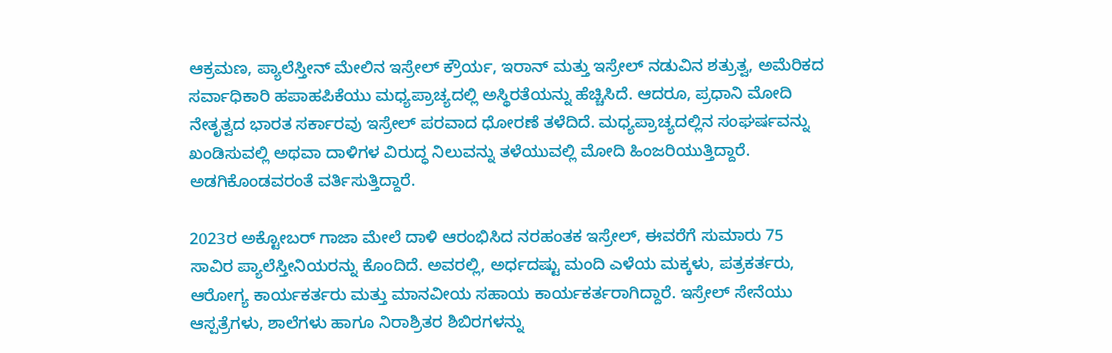ಆಕ್ರಮಣ, ಪ್ಯಾಲೆಸ್ತೀನ್ ಮೇಲಿನ ಇಸ್ರೇಲ್ ಕ್ರೌರ್ಯ, ಇರಾನ್ ಮತ್ತು ಇಸ್ರೇಲ್ ನಡುವಿನ ಶತ್ರುತ್ವ, ಅಮೆರಿಕದ ಸರ್ವಾಧಿಕಾರಿ ಹಪಾಹಪಿಕೆಯು ಮಧ್ಯಪ್ರಾಚ್ಯದಲ್ಲಿ ಅಸ್ಥಿರತೆಯನ್ನು ಹೆಚ್ಚಿಸಿದೆ. ಆದರೂ, ಪ್ರಧಾನಿ ಮೋದಿ ನೇತೃತ್ವದ ಭಾರತ ಸರ್ಕಾರವು ಇಸ್ರೇಲ್‌ ಪರವಾದ ಧೋರಣೆ ತಳೆದಿದೆ. ಮಧ್ಯಪ್ರಾಚ್ಯದಲ್ಲಿನ ಸಂಘರ್ಷವನ್ನು ಖಂಡಿಸುವಲ್ಲಿ ಅಥವಾ ದಾಳಿಗಳ ವಿರುದ್ಧ ನಿಲುವನ್ನು ತಳೆಯುವಲ್ಲಿ ಮೋದಿ ಹಿಂಜರಿಯುತ್ತಿದ್ದಾರೆ. ಅಡಗಿಕೊಂಡವರಂತೆ ವರ್ತಿಸುತ್ತಿದ್ದಾರೆ.

2023ರ ಅಕ್ಟೋಬರ್ ಗಾಜಾ ಮೇಲೆ ದಾಳಿ ಆರಂಭಿಸಿದ ನರಹಂತಕ ಇಸ್ರೇಲ್‌, ಈವರೆಗೆ ಸುಮಾರು 75 ಸಾವಿರ ಪ್ಯಾಲೆಸ್ತೀನಿಯರನ್ನು ಕೊಂದಿದೆ. ಅವರಲ್ಲಿ, ಅರ್ಧದಷ್ಟು ಮಂದಿ ಎಳೆಯ ಮಕ್ಕಳು, ಪತ್ರಕರ್ತರು, ಆರೋಗ್ಯ ಕಾರ್ಯಕರ್ತರು ಮತ್ತು ಮಾನವೀಯ ಸಹಾಯ ಕಾರ್ಯಕರ್ತರಾಗಿದ್ದಾರೆ. ಇಸ್ರೇಲ್ ಸೇನೆಯು ಆಸ್ಪತ್ರೆಗಳು, ಶಾಲೆಗಳು ಹಾಗೂ ನಿರಾಶ್ರಿತರ ಶಿಬಿರಗಳನ್ನು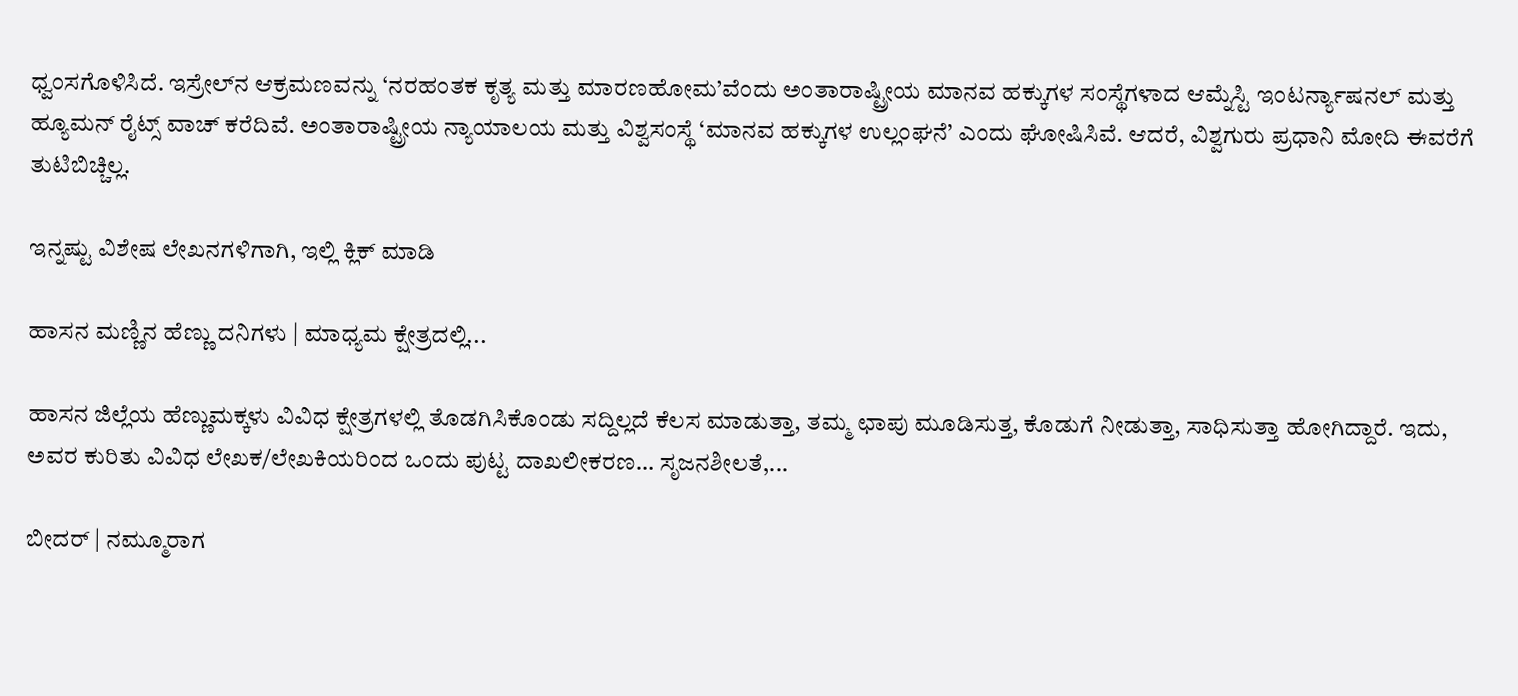ಧ್ವಂಸಗೊಳಿಸಿದೆ. ಇಸ್ರೇಲ್‌ನ ಆಕ್ರಮಣವನ್ನು ‘ನರಹಂತಕ ಕೃತ್ಯ ಮತ್ತು ಮಾರಣಹೋಮ’ವೆಂದು ಅಂತಾರಾಷ್ಟ್ರೀಯ ಮಾನವ ಹಕ್ಕುಗಳ ಸಂಸ್ಥೆಗಳಾದ ಆಮ್ನೆಸ್ಟಿ ಇಂಟರ್ನ್ಯಾಷನಲ್ ಮತ್ತು ಹ್ಯೂಮನ್ ರೈಟ್ಸ್ ವಾಚ್ ಕರೆದಿವೆ. ಅಂತಾರಾಷ್ಟ್ರೀಯ ನ್ಯಾಯಾಲಯ ಮತ್ತು ವಿಶ್ವಸಂಸ್ಥೆ ‘ಮಾನವ ಹಕ್ಕುಗಳ ಉಲ್ಲಂಘನೆ’ ಎಂದು ಘೋಷಿಸಿವೆ. ಆದರೆ, ವಿಶ್ವಗುರು ಪ್ರಧಾನಿ ಮೋದಿ ಈವರೆಗೆ ತುಟಿಬಿಚ್ಚಿಲ್ಲ.

ಇನ್ನಷ್ಟು ವಿಶೇಷ ಲೇಖನಗಳಿಗಾಗಿ, ಇಲ್ಲಿ ಕ್ಲಿಕ್ ಮಾಡಿ

ಹಾಸನ ಮಣ್ಣಿನ ಹೆಣ್ಣು ದನಿಗಳು | ಮಾಧ್ಯಮ ಕ್ಷೇತ್ರದಲ್ಲಿ...

ಹಾಸನ ಜಿಲ್ಲೆಯ ಹೆಣ್ಣುಮಕ್ಕಳು ವಿವಿಧ ಕ್ಷೇತ್ರಗಳಲ್ಲಿ ತೊಡಗಿಸಿಕೊಂಡು ಸದ್ದಿಲ್ಲದೆ ಕೆಲಸ ಮಾಡುತ್ತಾ, ತಮ್ಮ ಛಾಪು ಮೂಡಿಸುತ್ತ, ಕೊಡುಗೆ ನೀಡುತ್ತಾ, ಸಾಧಿಸುತ್ತಾ ಹೋಗಿದ್ದಾರೆ. ಇದು, ಅವರ ಕುರಿತು ವಿವಿಧ ಲೇಖಕ/ಲೇಖಕಿಯರಿಂದ ಒಂದು ಪುಟ್ಟ ದಾಖಲೀಕರಣ… ಸೃಜನಶೀಲತೆ,...

ಬೀದರ್ | ನಮ್ಮೂರಾಗ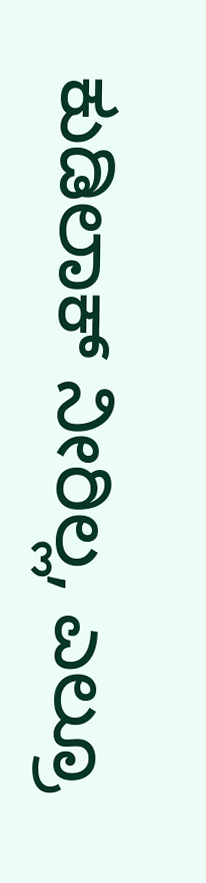ಕುಡಿಲಾಕ್ ನೀರಿಲ್ಲ, ಎಲ್ರೂ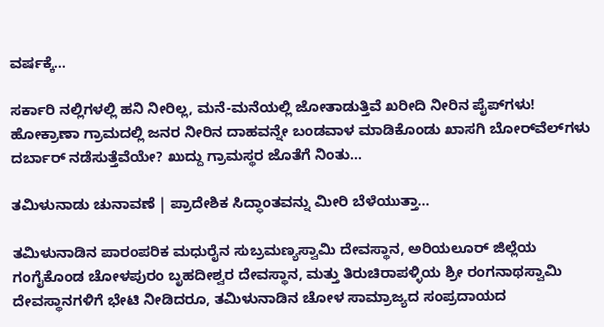ವರ್ಷಕ್ಕೆ...

ಸರ್ಕಾರಿ ನಲ್ಲಿಗಳಲ್ಲಿ ಹನಿ ನೀರಿಲ್ಲ, ಮನೆ-ಮನೆಯಲ್ಲಿ ಜೋತಾಡುತ್ತಿವೆ ಖರೀದಿ ನೀರಿನ ಪೈಪ್‌ಗಳು! ಹೋಕ್ರಾಣಾ ಗ್ರಾಮದಲ್ಲಿ ಜನರ ನೀರಿನ ದಾಹವನ್ನೇ ಬಂಡವಾಳ ಮಾಡಿಕೊಂಡು ಖಾಸಗಿ ಬೋರ್‌ವೆಲ್‌ಗಳು ದರ್ಬಾರ್‌ ನಡೆಸುತ್ತೆವೆಯೇ? ಖುದ್ದು ಗ್ರಾಮಸ್ಥರ ಜೊತೆಗೆ ನಿಂತು...

ತಮಿಳುನಾಡು ಚುನಾವಣೆ | ಪ್ರಾದೇಶಿಕ ಸಿದ್ಧಾಂತವನ್ನು ಮೀರಿ ಬೆಳೆಯುತ್ತಾ...

ತಮಿಳುನಾಡಿನ ಪಾರಂಪರಿಕ ಮಧುರೈನ ಸುಬ್ರಮಣ್ಯಸ್ವಾಮಿ ದೇವಸ್ಥಾನ, ಅರಿಯಲೂರ್ ಜಿಲ್ಲೆಯ ಗಂಗೈಕೊಂಡ ಚೋಳಪುರಂ ಬೃಹದೀಶ್ವರ ದೇವಸ್ಥಾನ, ಮತ್ತು ತಿರುಚಿರಾಪಳ್ಳಿಯ ಶ್ರೀ ರಂಗನಾಥಸ್ವಾಮಿ ದೇವಸ್ಥಾನಗಳಿಗೆ ಭೇಟಿ ನೀಡಿದರೂ, ತಮಿಳುನಾಡಿನ ಚೋಳ ಸಾಮ್ರಾಜ್ಯದ ಸಂಪ್ರದಾಯದ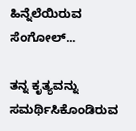ಹಿನ್ನೆಲೆಯಿರುವ ಸೆಂಗೋಲ್...

ತನ್ನ ಕೃತ್ಯವನ್ನು ಸಮರ್ಥಿಸಿಕೊಂಡಿರುವ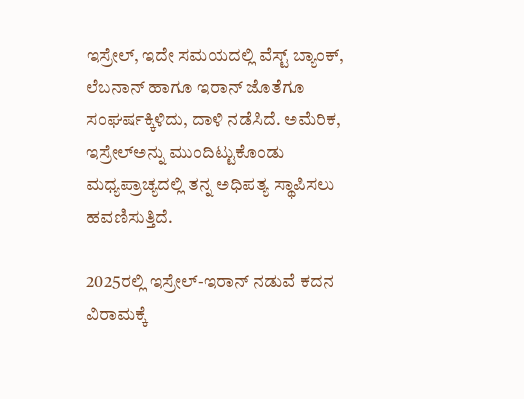ಇಸ್ರೇಲ್, ಇದೇ ಸಮಯದಲ್ಲಿ ವೆಸ್ಟ್‌ ಬ್ಯಾಂಕ್‌, ಲೆಬನಾನ್ ಹಾಗೂ ಇರಾನ್‌ ಜೊತೆಗೂ ಸಂಘರ್ಷಕ್ಕಿಳಿದು, ದಾಳಿ ನಡೆಸಿದೆ. ಅಮೆರಿಕ, ಇಸ್ರೇಲ್‌ಅನ್ನು ಮುಂದಿಟ್ಟುಕೊಂಡು ಮಧ್ಯಪ್ರಾಚ್ಯದಲ್ಲಿ ತನ್ನ ಅಧಿಪತ್ಯ ಸ್ಥಾಪಿಸಲು ಹವಣಿಸುತ್ತಿದೆ.

2025ರಲ್ಲಿ ಇಸ್ರೇಲ್‌-ಇರಾನ್‌ ನಡುವೆ ಕದನ ವಿರಾಮಕ್ಕೆ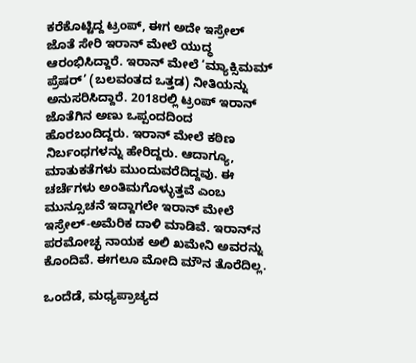ಕರೆಕೊಟ್ಟಿದ್ದ ಟ್ರಂಪ್, ಈಗ ಅದೇ ಇಸ್ರೇಲ್‌ ಜೊತೆ ಸೇರಿ ಇರಾನ್‌ ಮೇಲೆ ಯುದ್ಧ ಆರಂಭಿಸಿದ್ದಾರೆ. ಇರಾನ್ ಮೇಲೆ ‘ಮ್ಯಾಕ್ಸಿಮಮ್ ಪ್ರೆಷರ್’ (ಬಲವಂತದ ಒತ್ತಡ) ನೀತಿಯನ್ನು ಅನುಸರಿಸಿದ್ದಾರೆ. 2018ರಲ್ಲಿ ಟ್ರಂಪ್ ಇರಾನ್ ಜೊತೆಗಿನ ಅಣು ಒಪ್ಪಂದದಿಂದ ಹೊರಬಂದಿದ್ದರು. ಇರಾನ್ ಮೇಲೆ ಕಠಿಣ ನಿರ್ಬಂಧಗಳನ್ನು ಹೇರಿದ್ದರು. ಆದಾಗ್ಯೂ, ಮಾತುಕತೆಗಳು ಮುಂದುವರೆದಿದ್ದವು. ಈ ಚರ್ಚೆಗಳು ಅಂತಿಮಗೊಳ್ಳುತ್ತವೆ ಎಂಬ ಮುನ್ಸೂಚನೆ ಇದ್ದಾಗಲೇ ಇರಾನ್‌ ಮೇಲೆ ಇಸ್ರೇಲ್-ಅಮೆರಿಕ ದಾಳಿ ಮಾಡಿವೆ. ಇರಾನ್‌ನ ಪರಮೋಚ್ಛ ನಾಯಕ ಅಲಿ ಖಮೇನಿ ಅವರನ್ನು ಕೊಂದಿವೆ. ಈಗಲೂ ಮೋದಿ ಮೌನ ತೊರೆದಿಲ್ಲ.

ಒಂದೆಡೆ, ಮಧ್ಯಪ್ರಾಚ್ಯದ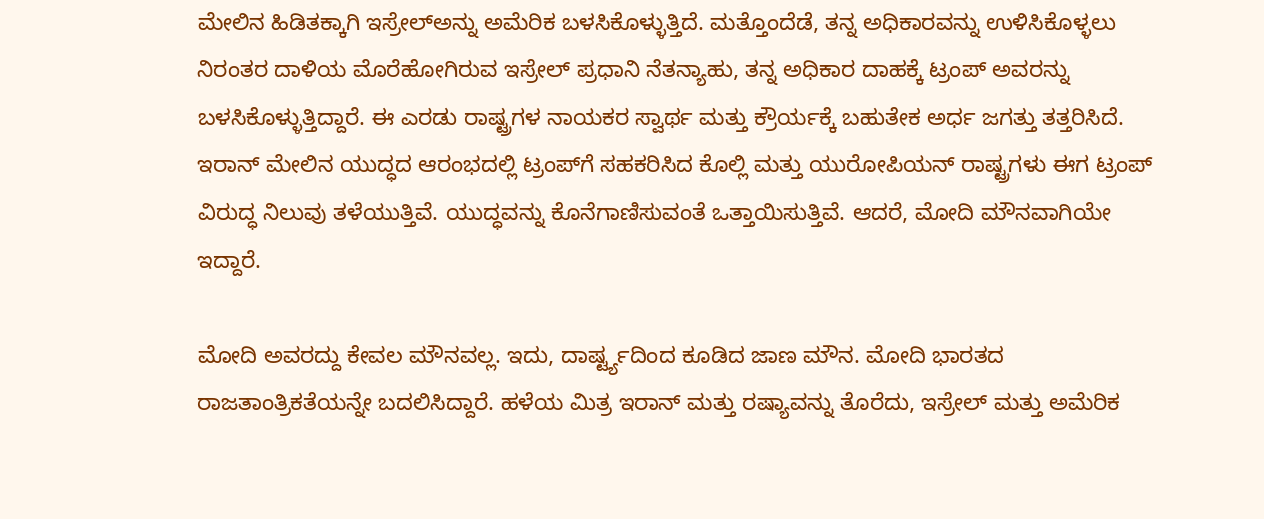ಮೇಲಿನ ಹಿಡಿತಕ್ಕಾಗಿ ಇಸ್ರೇಲ್‌ಅನ್ನು ಅಮೆರಿಕ ಬಳಸಿಕೊಳ್ಳುತ್ತಿದೆ. ಮತ್ತೊಂದೆಡೆ, ತನ್ನ ಅಧಿಕಾರವನ್ನು ಉಳಿಸಿಕೊಳ್ಳಲು ನಿರಂತರ ದಾಳಿಯ ಮೊರೆಹೋಗಿರುವ ಇಸ್ರೇಲ್ ಪ್ರಧಾನಿ ನೆತನ್ಯಾಹು, ತನ್ನ ಅಧಿಕಾರ ದಾಹಕ್ಕೆ ಟ್ರಂಪ್ ಅವರನ್ನು ಬಳಸಿಕೊಳ್ಳುತ್ತಿದ್ದಾರೆ. ಈ ಎರಡು ರಾಷ್ಟ್ರಗಳ ನಾಯಕರ ಸ್ವಾರ್ಥ ಮತ್ತು ಕ್ರೌರ್ಯಕ್ಕೆ ಬಹುತೇಕ ಅರ್ಧ ಜಗತ್ತು ತತ್ತರಿಸಿದೆ. ಇರಾನ್‌ ಮೇಲಿನ ಯುದ್ಧದ ಆರಂಭದಲ್ಲಿ ಟ್ರಂಪ್‌ಗೆ ಸಹಕರಿಸಿದ ಕೊಲ್ಲಿ ಮತ್ತು ಯುರೋಪಿಯನ್ ರಾಷ್ಟ್ರಗಳು ಈಗ ಟ್ರಂಪ್ ವಿರುದ್ಧ ನಿಲುವು ತಳೆಯುತ್ತಿವೆ. ಯುದ್ಧವನ್ನು ಕೊನೆಗಾಣಿಸುವಂತೆ ಒತ್ತಾಯಿಸುತ್ತಿವೆ. ಆದರೆ, ಮೋದಿ ಮೌನವಾಗಿಯೇ ಇದ್ದಾರೆ.

ಮೋದಿ ಅವರದ್ದು ಕೇವಲ ಮೌನವಲ್ಲ. ಇದು, ದಾರ್ಷ್ಟ್ಯದಿಂದ ಕೂಡಿದ ಜಾಣ ಮೌನ. ಮೋದಿ ಭಾರತದ ರಾಜತಾಂತ್ರಿಕತೆಯನ್ನೇ ಬದಲಿಸಿದ್ದಾರೆ. ಹಳೆಯ ಮಿತ್ರ ಇರಾನ್ ಮತ್ತು ರಷ್ಯಾವನ್ನು ತೊರೆದು, ಇಸ್ರೇಲ್ ಮತ್ತು ಅಮೆರಿಕ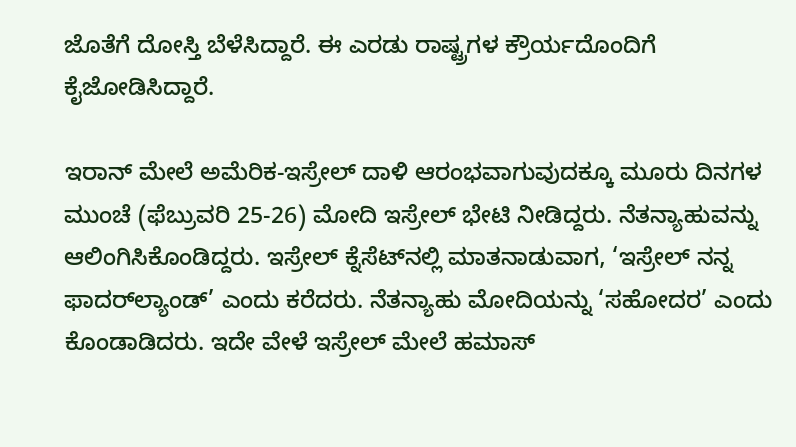ಜೊತೆಗೆ ದೋಸ್ತಿ ಬೆಳೆಸಿದ್ದಾರೆ. ಈ ಎರಡು ರಾಷ್ಟ್ರಗಳ ಕ್ರೌರ್ಯದೊಂದಿಗೆ ಕೈಜೋಡಿಸಿದ್ದಾರೆ.

ಇರಾನ್‌ ಮೇಲೆ ಅಮೆರಿಕ-ಇಸ್ರೇಲ್‌ ದಾಳಿ ಆರಂಭವಾಗುವುದಕ್ಕೂ ಮೂರು ದಿನಗಳ ಮುಂಚೆ (ಫೆಬ್ರುವರಿ 25-26) ಮೋದಿ ಇಸ್ರೇಲ್ ಭೇಟಿ ನೀಡಿದ್ದರು. ನೆತನ್ಯಾಹುವನ್ನು ಆಲಿಂಗಿಸಿಕೊಂಡಿದ್ದರು. ಇಸ್ರೇಲ್ ಕ್ನೆಸೆಟ್‌ನಲ್ಲಿ ಮಾತನಾಡುವಾಗ, ‘ಇಸ್ರೇಲ್ ನನ್ನ ಫಾದರ್‌ಲ್ಯಾಂಡ್’ ಎಂದು ಕರೆದರು. ನೆತನ್ಯಾಹು ಮೋದಿಯನ್ನು ‘ಸಹೋದರ’ ಎಂದು ಕೊಂಡಾಡಿದರು. ಇದೇ ವೇಳೆ ಇಸ್ರೇಲ್‌ ಮೇಲೆ ಹಮಾಸ್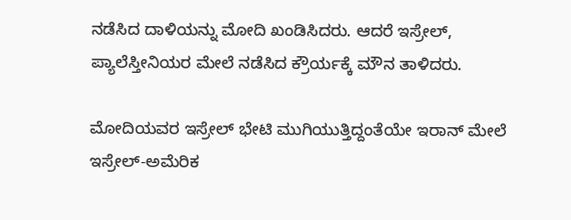ನಡೆಸಿದ ದಾಳಿಯನ್ನು ಮೋದಿ ಖಂಡಿಸಿದರು. ಆದರೆ ಇಸ್ರೇಲ್, ಪ್ಯಾಲೆಸ್ತೀನಿಯರ ಮೇಲೆ ನಡೆಸಿದ ಕ್ರೌರ್ಯಕ್ಕೆ ಮೌನ ತಾಳಿದರು.

ಮೋದಿಯವರ ಇಸ್ರೇಲ್‌ ಭೇಟಿ ಮುಗಿಯುತ್ತಿದ್ದಂತೆಯೇ ಇರಾನ್‌ ಮೇಲೆ ಇಸ್ರೇಲ್-ಅಮೆರಿಕ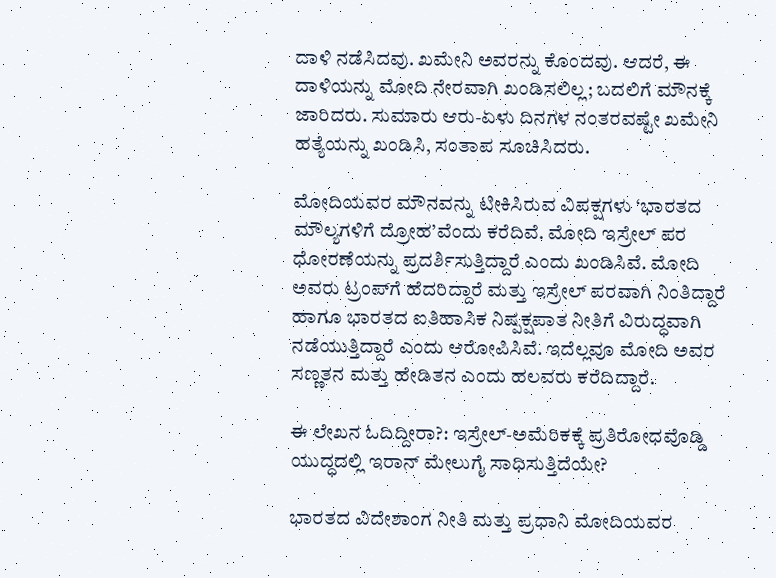ದಾಳಿ ನಡೆಸಿದವು. ಖಮೇನಿ ಅವರನ್ನು ಕೊಂದವು. ಆದರೆ, ಈ ದಾಳಿಯನ್ನು ಮೋದಿ ನೇರವಾಗಿ ಖಂಡಿಸಲಿಲ್ಲ; ಬದಲಿಗೆ ಮೌನಕ್ಕೆ ಜಾರಿದರು. ಸುಮಾರು ಆರು-ಏಳು ದಿನಗಳ ನಂತರವಷ್ಟೇ ಖಮೇನಿ ಹತ್ಯೆಯನ್ನು ಖಂಡಿಸಿ, ಸಂತಾಪ ಸೂಚಿಸಿದರು.

ಮೋದಿಯವರ ಮೌನವನ್ನು ಟೀಕಿಸಿರುವ ವಿಪಕ್ಷಗಳು ‘ಭಾರತದ ಮೌಲ್ಯಗಳಿಗೆ ದ್ರೋಹ’ವೆಂದು ಕರೆದಿವೆ. ಮೋದಿ ಇಸ್ರೇಲ್ ಪರ ಧೋರಣೆಯನ್ನು ಪ್ರದರ್ಶಿಸುತ್ತಿದ್ದಾರೆ ಎಂದು ಖಂಡಿಸಿವೆ. ಮೋದಿ ಅವರು ಟ್ರಂಪ್‌ಗೆ ಹೆದರಿದ್ದಾರೆ ಮತ್ತು ಇಸ್ರೇಲ್ ಪರವಾಗಿ ನಿಂತಿದ್ದಾರೆ ಹಾಗೂ ಭಾರತದ ಐತಿಹಾಸಿಕ ನಿಷ್ಪಕ್ಷಪಾತ ನೀತಿಗೆ ವಿರುದ್ಧವಾಗಿ ನಡೆಯುತ್ತಿದ್ದಾರೆ ಎಂದು ಆರೋಪಿಸಿವೆ. ಇದೆಲ್ಲವೂ ಮೋದಿ ಅವರ ಸಣ್ಣತನ ಮತ್ತು ಹೇಡಿತನ ಎಂದು ಹಲವರು ಕರೆದಿದ್ದಾರೆ.

ಈ ಲೇಖನ ಓದಿದ್ದೀರಾ?: ಇಸ್ರೇಲ್-ಅಮೆರಿಕಕ್ಕೆ ಪ್ರತಿರೋಧವೊಡ್ಡಿ ಯುದ್ಧದಲ್ಲಿ ಇರಾನ್ ಮೇಲುಗೈ ಸಾಧಿಸುತ್ತಿದೆಯೇ?

ಭಾರತದ ವಿದೇಶಾಂಗ ನೀತಿ ಮತ್ತು ಪ್ರಧಾನಿ ಮೋದಿಯವರ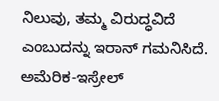ನಿಲುವು, ತಮ್ಮ ವಿರುದ್ಧವಿದೆ ಎಂಬುದನ್ನು ಇರಾನ್ ಗಮನಿಸಿದೆ. ಅಮೆರಿಕ-ಇಸ್ರೇಲ್‌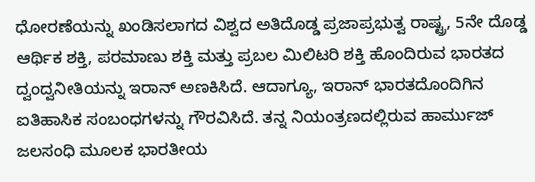ಧೋರಣೆಯನ್ನು ಖಂಡಿಸಲಾಗದ ವಿಶ್ವದ ಅತಿದೊಡ್ಡ ಪ್ರಜಾಪ್ರಭುತ್ವ ರಾಷ್ಟ್ರ, 5ನೇ ದೊಡ್ಡ ಆರ್ಥಿಕ ಶಕ್ತಿ, ಪರಮಾಣು ಶಕ್ತಿ ಮತ್ತು ಪ್ರಬಲ ಮಿಲಿಟರಿ ಶಕ್ತಿ ಹೊಂದಿರುವ ಭಾರತದ ದ್ವಂದ್ವನೀತಿಯನ್ನು ಇರಾನ್‌ ಅಣಕಿಸಿದೆ. ಆದಾಗ್ಯೂ, ಇರಾನ್ ಭಾರತದೊಂದಿಗಿನ ಐತಿಹಾಸಿಕ ಸಂಬಂಧಗಳನ್ನು ಗೌರವಿಸಿದೆ. ತನ್ನ ನಿಯಂತ್ರಣದಲ್ಲಿರುವ ಹಾರ್ಮುಜ್ ಜಲಸಂಧಿ ಮೂಲಕ ಭಾರತೀಯ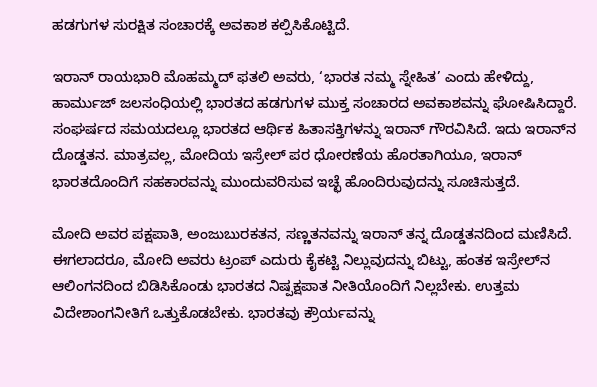ಹಡಗುಗಳ ಸುರಕ್ಷಿತ ಸಂಚಾರಕ್ಕೆ ಅವಕಾಶ ಕಲ್ಪಿಸಿಕೊಟ್ಟಿದೆ.

ಇರಾನ್‌ ರಾಯಭಾರಿ ಮೊಹಮ್ಮದ್ ಫತಲಿ ಅವರು, ‘ಭಾರತ ನಮ್ಮ ಸ್ನೇಹಿತ’ ಎಂದು ಹೇಳಿದ್ದು, ಹಾರ್ಮುಜ್ ಜಲಸಂಧಿಯಲ್ಲಿ ಭಾರತದ ಹಡಗುಗಳ ಮುಕ್ತ ಸಂಚಾರದ ಅವಕಾಶವನ್ನು ಘೋಷಿಸಿದ್ದಾರೆ. ಸಂಘರ್ಷದ ಸಮಯದಲ್ಲೂ ಭಾರತದ ಆರ್ಥಿಕ ಹಿತಾಸಕ್ತಿಗಳನ್ನು ಇರಾನ್ ಗೌರವಿಸಿದೆ. ಇದು ಇರಾನ್‌ನ ದೊಡ್ಡತನ. ಮಾತ್ರವಲ್ಲ, ಮೋದಿಯ ಇಸ್ರೇಲ್ ಪರ ಧೋರಣೆಯ ಹೊರತಾಗಿಯೂ, ಇರಾನ್ ಭಾರತದೊಂದಿಗೆ ಸಹಕಾರವನ್ನು ಮುಂದುವರಿಸುವ ಇಚ್ಛೆ ಹೊಂದಿರುವುದನ್ನು ಸೂಚಿಸುತ್ತದೆ.

ಮೋದಿ ಅವರ ಪಕ್ಷಪಾತಿ, ಅಂಜುಬುರಕತನ, ಸಣ್ಣತನವನ್ನು ಇರಾನ್‌ ತನ್ನ ದೊಡ್ಡತನದಿಂದ ಮಣಿಸಿದೆ. ಈಗಲಾದರೂ, ಮೋದಿ ಅವರು ಟ್ರಂಪ್ ಎದುರು ಕೈಕಟ್ಟಿ ನಿಲ್ಲುವುದನ್ನು ಬಿಟ್ಟು, ಹಂತಕ ಇಸ್ರೇಲ್‌ನ ಆಲಿಂಗನದಿಂದ ಬಿಡಿಸಿಕೊಂಡು ಭಾರತದ ನಿಷ್ಪಕ್ಷಪಾತ ನೀತಿಯೊಂದಿಗೆ ನಿಲ್ಲಬೇಕು. ಉತ್ತಮ ವಿದೇಶಾಂಗನೀತಿಗೆ ಒತ್ತುಕೊಡಬೇಕು. ಭಾರತವು ಕ್ರೌರ್ಯವನ್ನು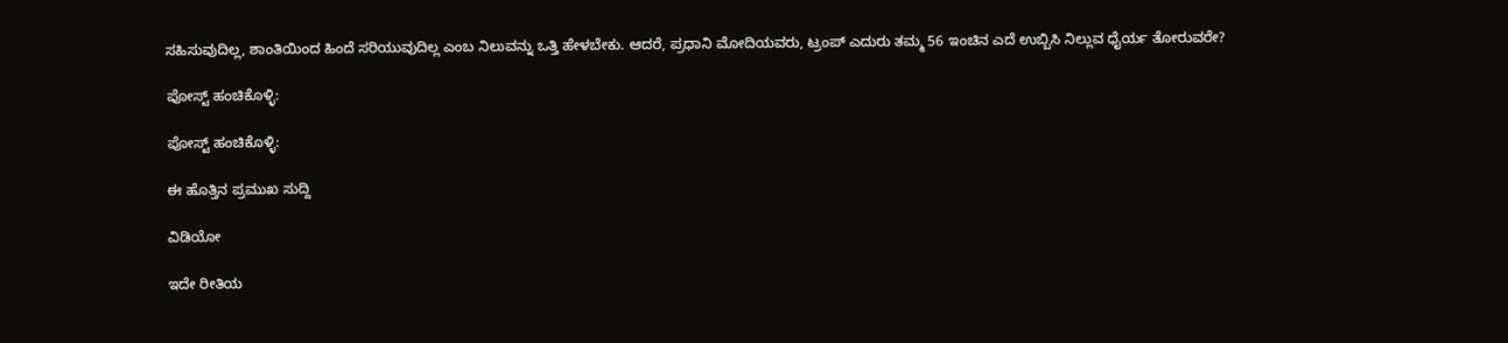ಸಹಿಸುವುದಿಲ್ಲ, ಶಾಂತಿಯಿಂದ ಹಿಂದೆ ಸರಿಯುವುದಿಲ್ಲ ಎಂಬ ನಿಲುವನ್ನು ಒತ್ತಿ ಹೇಳಬೇಕು. ಆದರೆ, ಪ್ರಧಾನಿ ಮೋದಿಯವರು, ಟ್ರಂಪ್ ಎದುರು ತಮ್ಮ 56 ಇಂಚಿನ ಎದೆ ಉಬ್ಬಿಸಿ ನಿಲ್ಲುವ ಧೈರ್ಯ ತೋರುವರೇ?

ಪೋಸ್ಟ್ ಹಂಚಿಕೊಳ್ಳಿ:

ಪೋಸ್ಟ್ ಹಂಚಿಕೊಳ್ಳಿ:

ಈ ಹೊತ್ತಿನ ಪ್ರಮುಖ ಸುದ್ದಿ

ವಿಡಿಯೋ

ಇದೇ ರೀತಿಯ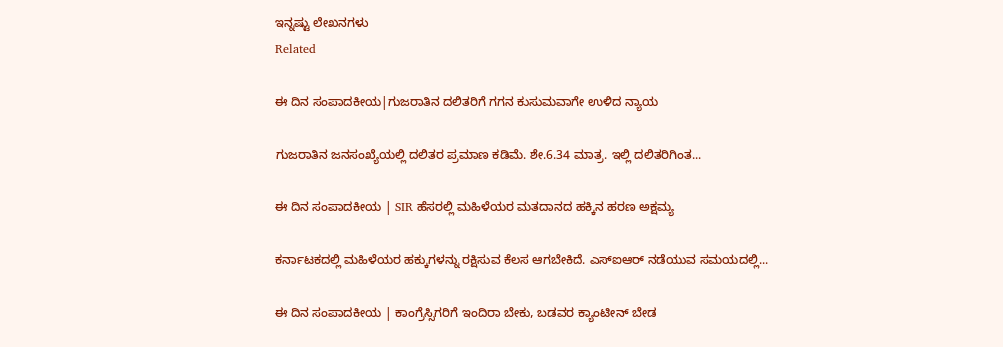ಇನ್ನಷ್ಟು ಲೇಖನಗಳು
Related

ಈ ದಿನ ಸಂಪಾದಕೀಯ|ಗುಜರಾತಿನ ದಲಿತರಿಗೆ ಗಗನ ಕುಸುಮವಾಗೇ ಉಳಿದ ನ್ಯಾಯ

ಗುಜರಾತಿನ ಜನಸಂಖ್ಯೆಯಲ್ಲಿ ದಲಿತರ ಪ್ರಮಾಣ ಕಡಿಮೆ. ಶೇ.6.34 ಮಾತ್ರ. ಇಲ್ಲಿ ದಲಿತರಿಗಿಂತ...

ಈ ದಿನ ಸಂಪಾದಕೀಯ | SIR ಹೆಸರಲ್ಲಿ ಮಹಿಳೆಯರ ಮತದಾನದ ಹಕ್ಕಿನ ಹರಣ ಅಕ್ಷಮ್ಯ

ಕರ್ನಾಟಕದಲ್ಲಿ ಮಹಿಳೆಯರ ಹಕ್ಕುಗಳನ್ನು ರಕ್ಷಿಸುವ ಕೆಲಸ ಆಗಬೇಕಿದೆ. ಎಸ್‌ಐಆರ್‌ ನಡೆಯುವ ಸಮಯದಲ್ಲಿ...

ಈ ದಿನ ಸಂಪಾದಕೀಯ | ಕಾಂಗ್ರೆಸ್ಸಿಗರಿಗೆ ಇಂದಿರಾ ಬೇಕು, ಬಡವರ ಕ್ಯಾಂಟೀನ್ ಬೇಡ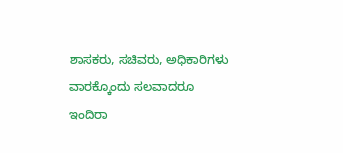ಶಾಸಕರು, ಸಚಿವರು, ಅಧಿಕಾರಿಗಳು ವಾರಕ್ಕೊಂದು ಸಲವಾದರೂ ಇಂದಿರಾ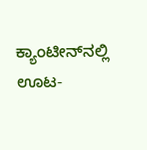ಕ್ಯಾಂಟೀನ್‌ನಲ್ಲಿ ಊಟ-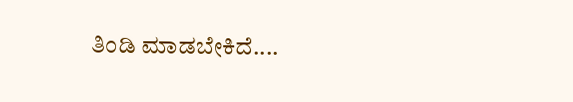ತಿಂಡಿ ಮಾಡಬೇಕಿದೆ....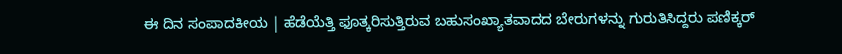ಈ ದಿನ ಸಂಪಾದಕೀಯ | ಹೆಡೆಯೆತ್ತಿ ಫೂತ್ಕರಿಸುತ್ತಿರುವ ಬಹುಸಂಖ್ಯಾತವಾದದ ಬೇರುಗಳನ್ನು ಗುರುತಿಸಿದ್ದರು ಪಣಿಕ್ಕರ್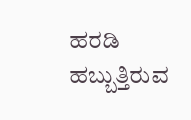ಹರಡಿ ಹಬ್ಬುತ್ತಿರುವ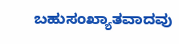ಬಹುಸಂಖ್ಯಾತವಾದವು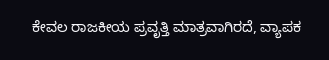ಕೇವಲ ರಾಜಕೀಯ ಪ್ರವೃತ್ತಿ ಮಾತ್ರವಾಗಿರದೆ, ವ್ಯಾಪಕ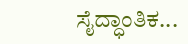ಸೈದ್ಧಾಂತಿಕ...